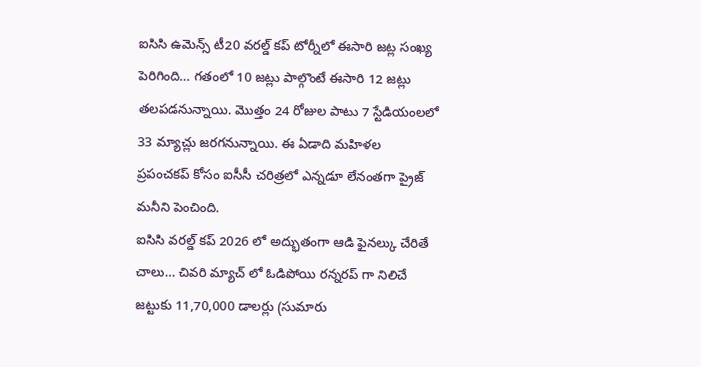ఐసిసి ఉమెన్స్ టీ20 వరల్డ్ కప్ టోర్నీలో ఈసారి జట్ల సంఖ్య పెరిగింది… గతంలో 10 జట్లు పాల్గొంటే ఈసారి 12 జట్లు తలపడనున్నాయి. మొత్తం 24 రోజుల పాటు 7 స్టేడియంలలో 33 మ్యాచ్లు జరగనున్నాయి. ఈ ఏడాది మహిళల
ప్రపంచకప్ కోసం ఐసీసీ చరిత్రలో ఎన్నడూ లేనంతగా ప్రైజ్ మనీని పెంచింది.
ఐసిసి వరల్డ్ కప్ 2026 లో అద్భుతంగా ఆడి ఫైనల్కు చేరితే చాలు… చివరి మ్యాచ్ లో ఓడిపోయి రన్నరప్ గా నిలిచే జట్టుకు 11,70,000 డాలర్లు (సుమారు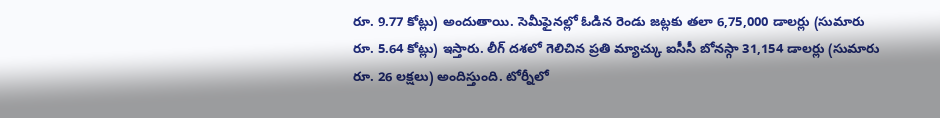రూ. 9.77 కోట్లు) అందుతాయి. సెమీఫైనల్లో ఓడిన రెండు జట్లకు తలా 6,75,000 డాలర్లు (సుమారు రూ. 5.64 కోట్లు) ఇస్తారు. లీగ్ దశలో గెలిచిన ప్రతి మ్యాచ్కు ఐసీసీ బోనస్గా 31,154 డాలర్లు (సుమారు రూ. 26 లక్షలు) అందిస్తుంది. టోర్నీలో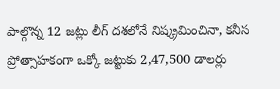పాల్గొన్న 12 జట్లు లీగ్ దశలోనే నిష్క్రమించినా, కనీస ప్రోత్సాహకంగా ఒక్కో జట్టుకు 2,47,500 డాలర్లు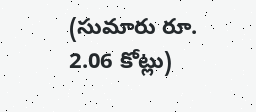(సుమారు రూ. 2.06 కోట్లు)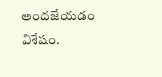అందజేయడం విశేషం.